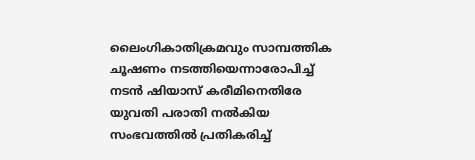ലൈംഗികാതിക്രമവും സാമ്പത്തിക ചൂഷണം നടത്തിയെന്നാരോപിച്ച് നടൻ ഷിയാസ് കരീമിനെതിരേ യുവതി പരാതി നൽകിയ സംഭവത്തിൽ പ്രതികരിച്ച്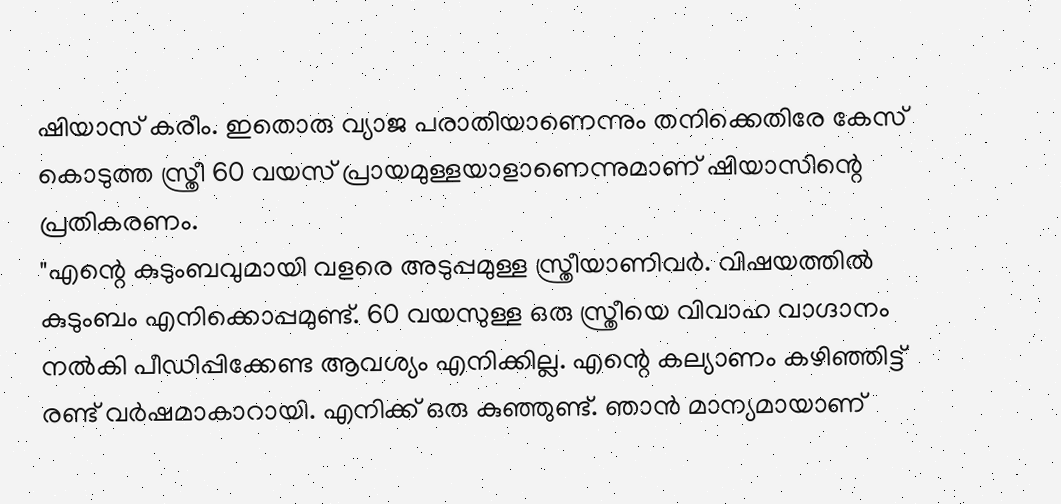ഷിയാസ് കരീം. ഇതൊരു വ്യാജ പരാതിയാണെന്നും തനിക്കെതിരേ കേസ് കൊടുത്ത സ്ത്രീ 60 വയസ് പ്രായമുള്ളയാളാണെന്നുമാണ് ഷിയാസിന്റെ പ്രതികരണം.
"എന്റെ കുടുംബവുമായി വളരെ അടുപ്പമുള്ള സ്ത്രീയാണിവർ. വിഷയത്തിൽ കുടുംബം എനിക്കൊപ്പമുണ്ട്. 60 വയസുള്ള ഒരു സ്ത്രീയെ വിവാഹ വാഗ്ദാനം നൽകി പീഡിപ്പിക്കേണ്ട ആവശ്യം എനിക്കില്ല. എന്റെ കല്യാണം കഴിഞ്ഞിട്ട് രണ്ട് വർഷമാകാറായി. എനിക്ക് ഒരു കുഞ്ഞുണ്ട്. ഞാൻ മാന്യമായാണ്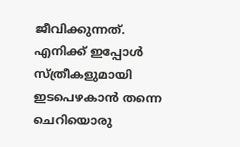ജീവിക്കുന്നത്. എനിക്ക് ഇപ്പോൾ സ്ത്രീകളുമായി ഇടപെഴകാൻ തന്നെ ചെറിയൊരു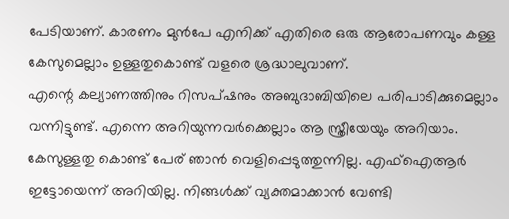പേടിയാണ്. കാരണം മുൻപേ എനിക്ക് എതിരെ ഒരു ആരോപണവും കള്ള കേസുമെല്ലാം ഉള്ളതുകൊണ്ട് വളരെ ശ്രദ്ധാലുവാണ്.
എന്റെ കല്യാണത്തിനും റിസപ്ഷനും അബുദാബിയിലെ പരിപാടിക്കുമെല്ലാം വന്നിട്ടുണ്ട്. എന്നെ അറിയുന്നവർക്കെല്ലാം ആ സ്ത്രീയേയും അറിയാം. കേസുള്ളതു കൊണ്ട് പേര് ഞാൻ വെളിപ്പെടുത്തുന്നില്ല. എഫ്ഐആർ ഇട്ടോയെന്ന് അറിയില്ല. നിങ്ങൾക്ക് വ്യക്തമാക്കാൻ വേണ്ടി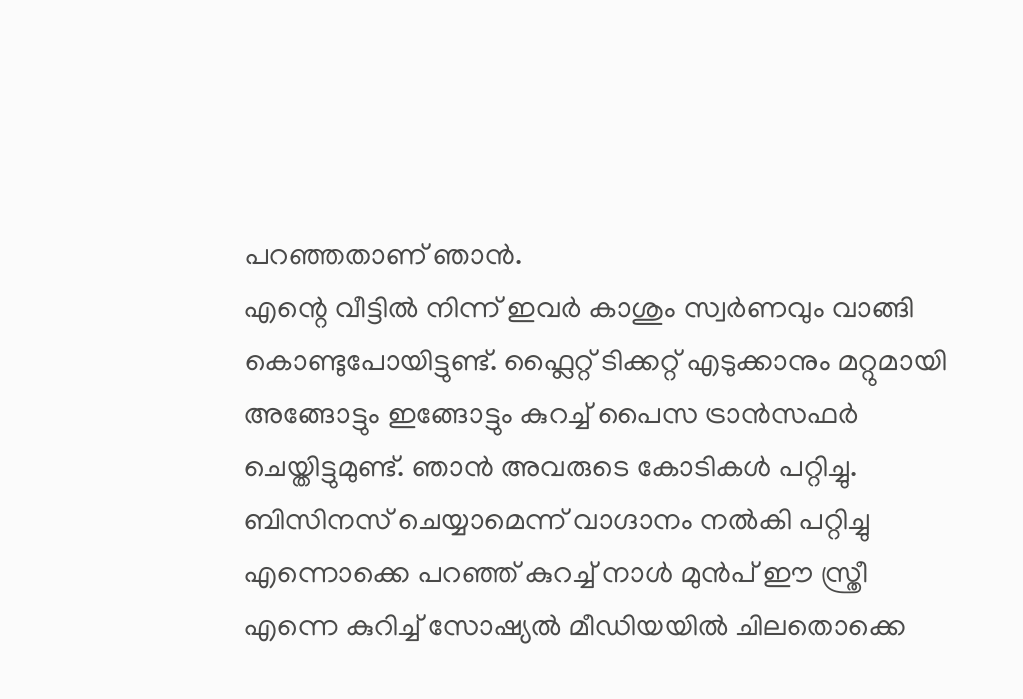പറഞ്ഞതാണ് ഞാൻ.
എന്റെ വീട്ടിൽ നിന്ന് ഇവർ കാശും സ്വർണവും വാങ്ങി കൊണ്ടുപോയിട്ടുണ്ട്. ഫ്ലൈറ്റ് ടിക്കറ്റ് എടുക്കാനും മറ്റുമായി അങ്ങോട്ടും ഇങ്ങോട്ടും കുറച്ച് പൈസ ട്രാൻസഫർ ചെയ്തിട്ടുമുണ്ട്. ഞാൻ അവരുടെ കോടികൾ പറ്റിച്ചു. ബിസിനസ് ചെയ്യാമെന്ന് വാഗ്ദാനം നൽകി പറ്റിച്ചു എന്നൊക്കെ പറഞ്ഞ് കുറച്ച് നാൾ മുൻപ് ഈ സ്ത്രീ എന്നെ കുറിച്ച് സോഷ്യൽ മീഡിയയിൽ ചിലതൊക്കെ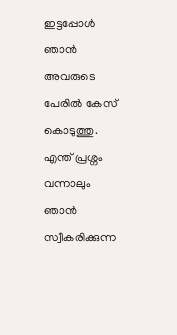ഇട്ടപ്പോൾ ഞാൻ അവരുടെ പേരിൽ കേസ് കൊടുത്തു.
എന്ത് പ്രശ്നം വന്നാലും ഞാൻ സ്വീകരിക്കുന്ന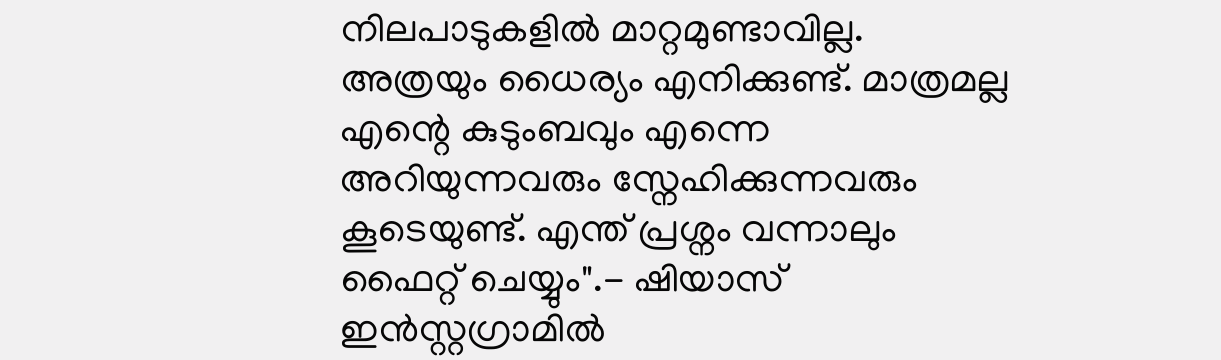നിലപാടുകളിൽ മാറ്റമുണ്ടാവില്ല. അത്രയും ധൈര്യം എനിക്കുണ്ട്. മാത്രമല്ല എന്റെ കുടുംബവും എന്നെ അറിയുന്നവരും സ്നേഹിക്കുന്നവരും കൂടെയുണ്ട്. എന്ത് പ്രശ്നം വന്നാലും ഫൈറ്റ് ചെയ്യും".- ഷിയാസ് ഇൻസ്റ്റഗ്രാമിൽ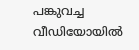പങ്കുവച്ച വീഡിയോയിൽ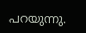പറയുന്നു.